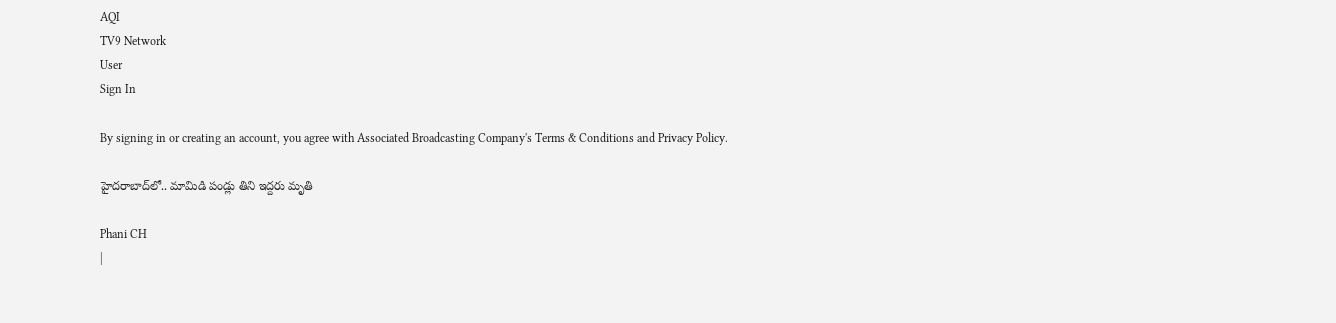AQI
TV9 Network
User
Sign In

By signing in or creating an account, you agree with Associated Broadcasting Company's Terms & Conditions and Privacy Policy.

హైదరాబాద్‌లో.. మామిడి పండ్లు తిని ఇద్దరు మృతి

Phani CH
|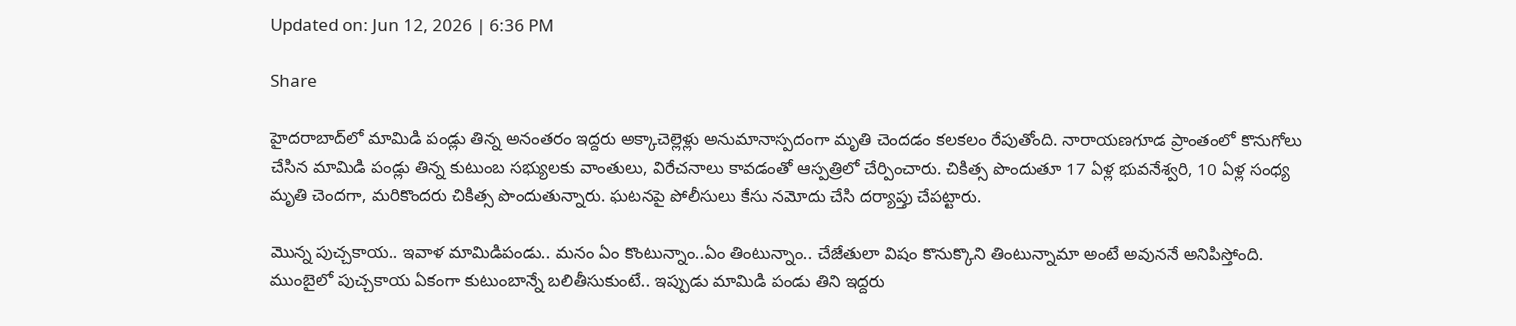Updated on: Jun 12, 2026 | 6:36 PM

Share

హైదరాబాద్‌లో మామిడి పండ్లు తిన్న అనంతరం ఇద్దరు అక్కాచెల్లెళ్లు అనుమానాస్పదంగా మృతి చెందడం కలకలం రేపుతోంది. నారాయణగూడ ప్రాంతంలో కొనుగోలు చేసిన మామిడి పండ్లు తిన్న కుటుంబ సభ్యులకు వాంతులు, విరేచనాలు కావడంతో ఆస్పత్రిలో చేర్పించారు. చికిత్స పొందుతూ 17 ఏళ్ల భువనేశ్వరి, 10 ఏళ్ల సంధ్య మృతి చెందగా, మరికొందరు చికిత్స పొందుతున్నారు. ఘటనపై పోలీసులు కేసు నమోదు చేసి దర్యాప్తు చేపట్టారు.

మొన్న పుచ్చకాయ.. ఇవాళ మామిడిపండు.. మనం ఏం కొంటున్నాం..ఏం తింటున్నాం.. చేజేతులా విషం కొనుక్కొని తింటున్నామా అంటే అవుననే అనిపిస్తోంది. ముంబైలో పుచ్చకాయ ఏకంగా కుటుంబాన్నే బలితీసుకుంటే.. ఇప్పుడు మామిడి పండు తిని ఇద్దరు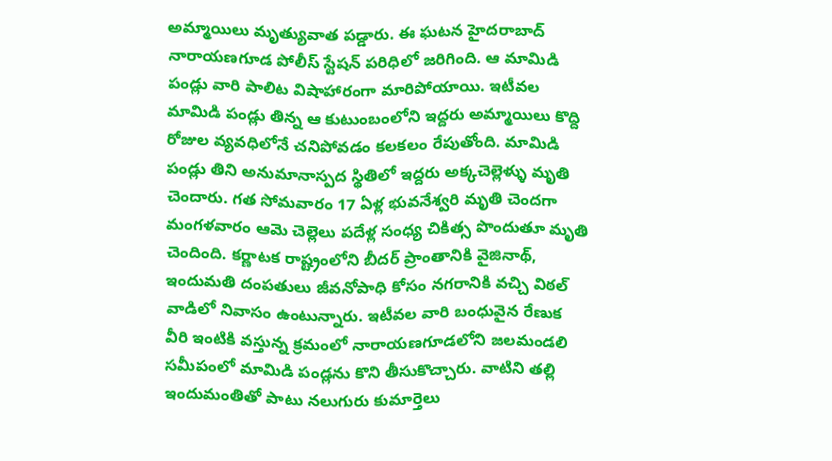అమ్మాయిలు మృత్యువాత పడ్డారు. ఈ ఘటన హైదరాబాద్‌ నారాయణగూడ పోలీస్‌ స్టేషన్‌ పరిధిలో జరిగింది. ఆ మామిడి పండ్లు వారి పాలిట విషాహారంగా మారిపోయాయి. ఇటీవల మామిడి పండ్లు తిన్న ఆ కుటుంబంలోని ఇద్దరు అమ్మాయిలు కొద్ది రోజుల వ్యవధిలోనే చనిపోవడం కలకలం రేపుతోంది. మామిడి పండ్లు తిని అనుమానాస్పద స్థితిలో ఇద్దరు అక్కచెల్లెళ్ళు మృతి చెందారు. గత సోమవారం 17 ఏళ్ల భువనేశ్వరి మృతి చెందగా మంగళవారం ఆమె చెల్లెలు పదేళ్ల సంధ్య చికిత్స పొందుతూ మృతి చెందింది. కర్ణాటక రాష్ట్రంలోని బీదర్ ప్రాంతానికి వైజినాథ్, ఇందుమతి దంపతులు జీవనోపాధి కోసం నగరానికి వచ్చి విఠల్ వాడిలో నివాసం ఉంటున్నారు. ఇటీవల వారి బంధువైన రేణుక వీరి ఇంటికి వస్తున్న క్రమంలో నారాయణగూడలోని జలమండలి సమీపంలో మామిడి పండ్లను కొని తీసుకొచ్చారు. వాటిని తల్లి ఇందుమంతితో పాటు నలుగురు కుమార్తెలు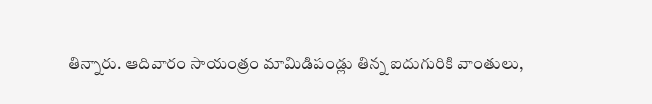తిన్నారు. ఆదివారం సాయంత్రం మామిడిపండ్లు తిన్న ఐదుగురికి వాంతులు,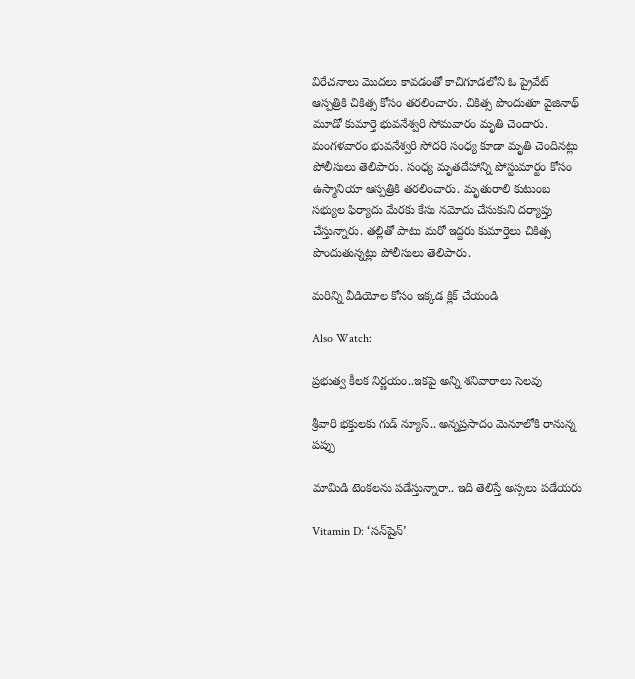విరేచనాలు మొదలు కావడంతో కాచిగూడలోని ఓ ప్రైవేట్ ఆస్పత్రికి చికిత్స కోసం తరలించారు. చికిత్స పొందుతూ వైజినాథ్ మూడో కుమార్తె భువనేశ్వరి సోమవారం మృతి చెందారు. మంగళవారం భువనేశ్వరి సోదరి సంధ్య కూడా మృతి చెందినట్లు పోలీసులు తెలిపారు. సంధ్య మృతదేహాన్ని పోస్టుమార్టం కోసం ఉస్మానియా ఆస్పత్రికి తరలించారు. మృతురాలి కుటుంబ సభ్యుల ఫిర్యాదు మేరకు కేసు నమోదు చేసుకుని దర్యాప్తు చేస్తున్నారు. తల్లితో పాటు మరో ఇద్దరు కుమార్తెలు చికిత్స పొందుతున్నట్లు పోలీసులు తెలిపారు.

మరిన్ని వీడియోల కోసం ఇక్కడ క్లిక్ చేయండి

Also Watch:

ప్రభుత్వ కీలక నిర్ణయం..ఇకపై అన్ని శనివారాలు సెలవు

శ్రీవారి భక్తులకు గుడ్ న్యూస్.. అన్నప్రసాదం మెనూలోకి రానున్న పప్పు

మామిడి టెంకలను పడేస్తున్నారా.. ఇది తెలిస్తే అస్సలు పడేయరు

Vitamin D: ‘సన్‌షైన్’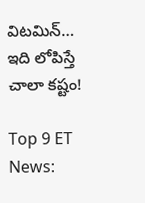విటమిన్… ఇది లోపిస్తే చాలా కష్టం!

Top 9 ET News: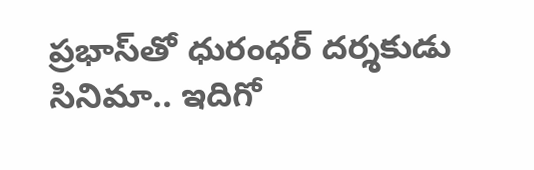ప్రభాస్‌తో ధురంధర్ దర్శకుడు సినిమా.. ఇదిగో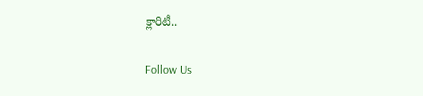క్లారిటీ..

Follow Us